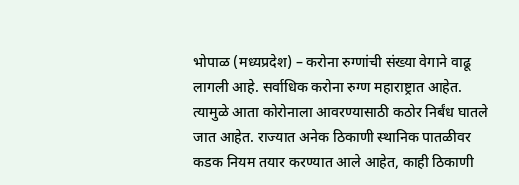भोपाळ (मध्यप्रदेश) – करोना रुग्णांची संख्या वेगाने वाढू लागली आहे. सर्वाधिक करोना रुग्ण महाराष्ट्रात आहेत. त्यामुळे आता कोरोनाला आवरण्यासाठी कठोर निर्बंध घातले जात आहेत. राज्यात अनेक ठिकाणी स्थानिक पातळीवर कडक नियम तयार करण्यात आले आहेत, काही ठिकाणी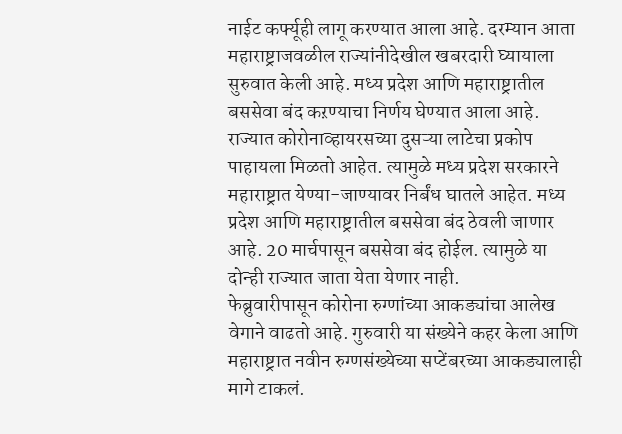नाईट कर्फ्यूही लागू करण्यात आला आहे. दरम्यान आता महाराष्ट्राजवळील राज्यांनीदेखील खबरदारी घ्यायाला सुरुवात केली आहे. मध्य प्रदेश आणि महाराष्ट्रातील बससेवा बंद कऱण्याचा निर्णय घेण्यात आला आहे.
राज्यात कोरोनाव्हायरसच्या दुसऱ्या लाटेचा प्रकोप पाहायला मिळतो आहेत. त्यामुळे मध्य प्रदेश सरकारने महाराष्ट्रात येण्या-जाण्यावर निर्बंध घातले आहेत. मध्य प्रदेश आणि महाराष्ट्रातील बससेवा बंद ठेवली जाणार आहे. 20 मार्चपासून बससेवा बंद होईल. त्यामुळे या दोन्ही राज्यात जाता येता येणार नाही.
फेब्रुवारीपासून कोरोना रुग्णांच्या आकड्यांचा आलेख वेगाने वाढतो आहे. गुरुवारी या संख्येने कहर केला आणि महाराष्ट्रात नवीन रुग्णसंख्येच्या सप्टेंबरच्या आकड्यालाही मागे टाकलं.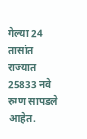गेल्या 24 तासांत राज्यात 25833 नवे रुग्ण सापडले आहेत.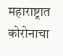महाराष्ट्रात कोरोनाचा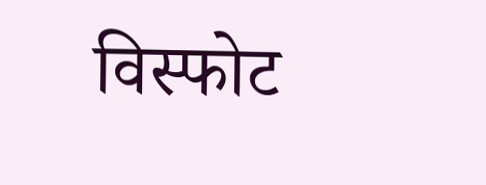विस्फोट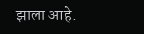झाला आहे.